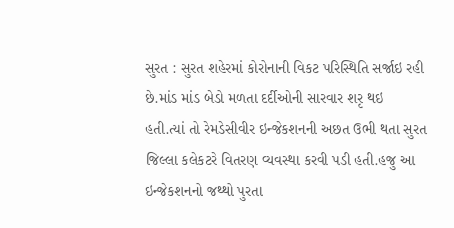સુરત : સુરત શહેરમાં કોરોનાની વિકટ પરિસ્થિતિ સર્જાઇ રહી છે.માંડ માંડ બેડો મળતા દર્દીઓની સારવાર શરૃ થઇ હતી.ત્યાં તો રેમડેસીવીર ઇન્જેકશનની અછત ઉભી થતા સુરત જિલ્લા કલેકટરે વિતરણ વ્યવસ્થા કરવી પડી હતી.હજુ આ ઇન્જેકશનનો જથ્થો પુરતા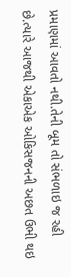પ્રમાણમાં આવતો નથી.તેની બૂમ તો સંભળાઇ જ રહી છે.ત્યારે આજથી એકાએક ઓકિસજનની અછત ઉભી થઇ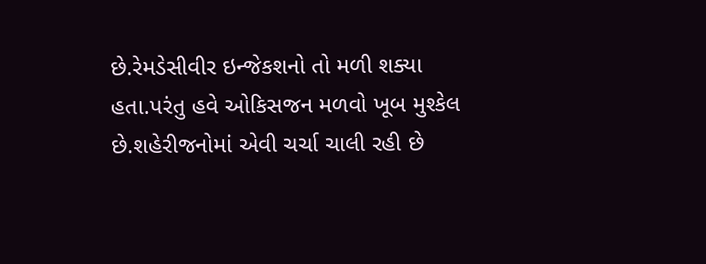છે.રેમડેસીવીર ઇન્જેકશનો તો મળી શક્યા હતા.પરંતુ હવે ઓકિસજન મળવો ખૂબ મુશ્કેલ છે.શહેરીજનોમાં એવી ચર્ચા ચાલી રહી છે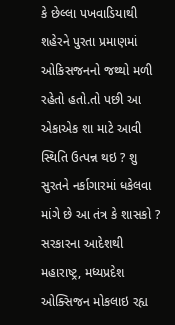કે છેલ્લા પખવાડિયાથી શહેરને પુરતા પ્રમાણમાં ઓકિસજનનો જથ્થો મળી રહેતો હતો.તો પછી આ એકાએક શા માટે આવી સ્થિતિ ઉત્પન્ન થઇ ? શુ સુરતને નર્કાગારમાં ધકેલવા માંગે છે આ તંત્ર કે શાસકો ? સરકારના આદેશથી મહારાષ્ટ્ર, મધ્યપ્રદેશ ઓક્સિજન મોકલાઇ રહ્ય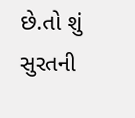છે.તો શું સુરતની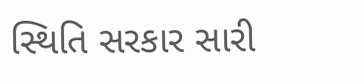સ્થિતિ સરકાર સારી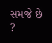સમજે છે ?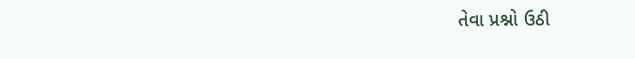તેવા પ્રશ્નો ઉઠી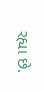રહ્યા છે.